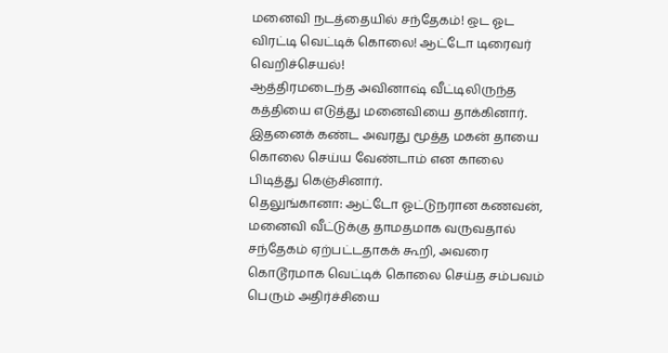மனைவி நடத்தையில் சந்தேகம்! ஒட ஓட விரட்டி வெட்டிக் கொலை! ஆட்டோ டிரைவர் வெறிச்செயல்!
ஆத்திரமடைந்த அவினாஷ் வீட்டிலிருந்த கத்தியை எடுத்து மனைவியை தாக்கினார். இதனைக் கண்ட அவரது மூத்த மகன் தாயை கொலை செய்ய வேண்டாம் என காலை பிடித்து கெஞ்சினார்.
தெலுங்கானா: ஆட்டோ ஓட்டுநரான கணவன், மனைவி வீட்டுக்கு தாமதமாக வருவதால் சந்தேகம் ஏற்பட்டதாகக் கூறி, அவரை கொடூரமாக வெட்டிக் கொலை செய்த சம்பவம் பெரும் அதிர்ச்சியை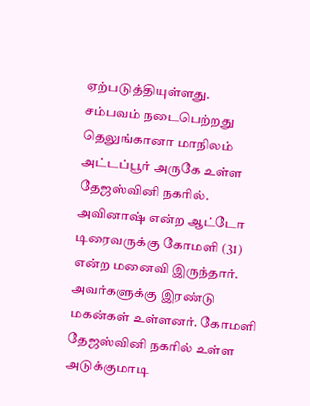ஏற்படுத்தியுள்ளது.
சம்பவம் நடைபெற்றது தெலுங்கானா மாநிலம் அட்டப்பூர் அருகே உள்ள தேஜஸ்வினி நகரில். அவினாஷ் என்ற ஆட்டோ டிரைவருக்கு கோமளி (31) என்ற மனைவி இருந்தார். அவர்களுக்கு இரண்டு மகன்கள் உள்ளனர். கோமளி தேஜஸ்வினி நகரில் உள்ள அடுக்குமாடி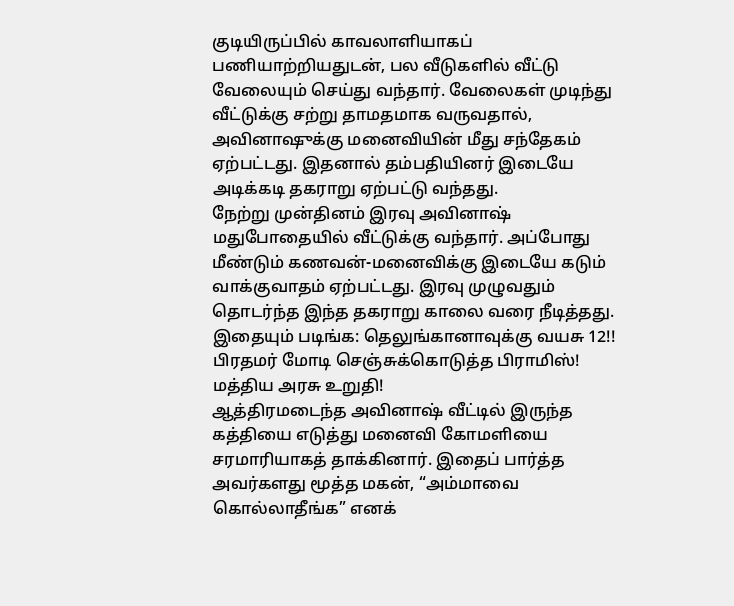குடியிருப்பில் காவலாளியாகப் பணியாற்றியதுடன், பல வீடுகளில் வீட்டு வேலையும் செய்து வந்தார். வேலைகள் முடிந்து வீட்டுக்கு சற்று தாமதமாக வருவதால், அவினாஷுக்கு மனைவியின் மீது சந்தேகம் ஏற்பட்டது. இதனால் தம்பதியினர் இடையே அடிக்கடி தகராறு ஏற்பட்டு வந்தது.
நேற்று முன்தினம் இரவு அவினாஷ் மதுபோதையில் வீட்டுக்கு வந்தார். அப்போது மீண்டும் கணவன்-மனைவிக்கு இடையே கடும் வாக்குவாதம் ஏற்பட்டது. இரவு முழுவதும் தொடர்ந்த இந்த தகராறு காலை வரை நீடித்தது.
இதையும் படிங்க: தெலுங்கானாவுக்கு வயசு 12!! பிரதமர் மோடி செஞ்சுக்கொடுத்த பிராமிஸ்! மத்திய அரசு உறுதி!
ஆத்திரமடைந்த அவினாஷ் வீட்டில் இருந்த கத்தியை எடுத்து மனைவி கோமளியை சரமாரியாகத் தாக்கினார். இதைப் பார்த்த அவர்களது மூத்த மகன், “அம்மாவை கொல்லாதீங்க” எனக்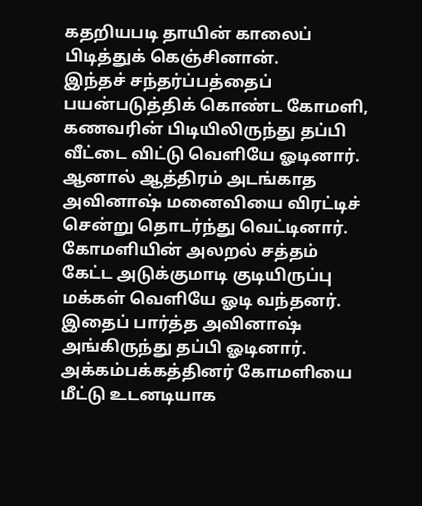கதறியபடி தாயின் காலைப் பிடித்துக் கெஞ்சினான்.
இந்தச் சந்தர்ப்பத்தைப் பயன்படுத்திக் கொண்ட கோமளி, கணவரின் பிடியிலிருந்து தப்பி வீட்டை விட்டு வெளியே ஓடினார். ஆனால் ஆத்திரம் அடங்காத அவினாஷ் மனைவியை விரட்டிச் சென்று தொடர்ந்து வெட்டினார்.
கோமளியின் அலறல் சத்தம் கேட்ட அடுக்குமாடி குடியிருப்பு மக்கள் வெளியே ஓடி வந்தனர். இதைப் பார்த்த அவினாஷ் அங்கிருந்து தப்பி ஓடினார். அக்கம்பக்கத்தினர் கோமளியை மீட்டு உடனடியாக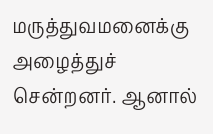மருத்துவமனைக்கு அழைத்துச் சென்றனர். ஆனால்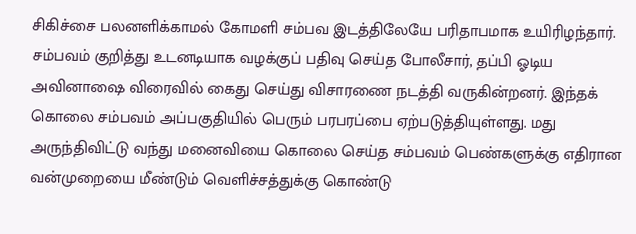சிகிச்சை பலனளிக்காமல் கோமளி சம்பவ இடத்திலேயே பரிதாபமாக உயிரிழந்தார்.
சம்பவம் குறித்து உடனடியாக வழக்குப் பதிவு செய்த போலீசார், தப்பி ஓடிய அவினாஷை விரைவில் கைது செய்து விசாரணை நடத்தி வருகின்றனர். இந்தக் கொலை சம்பவம் அப்பகுதியில் பெரும் பரபரப்பை ஏற்படுத்தியுள்ளது. மது அருந்திவிட்டு வந்து மனைவியை கொலை செய்த சம்பவம் பெண்களுக்கு எதிரான வன்முறையை மீண்டும் வெளிச்சத்துக்கு கொண்டு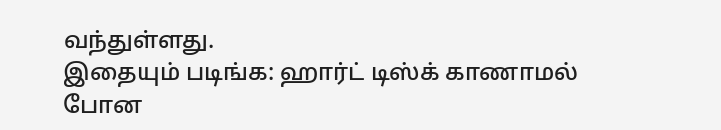வந்துள்ளது.
இதையும் படிங்க: ஹார்ட் டிஸ்க் காணாமல் போன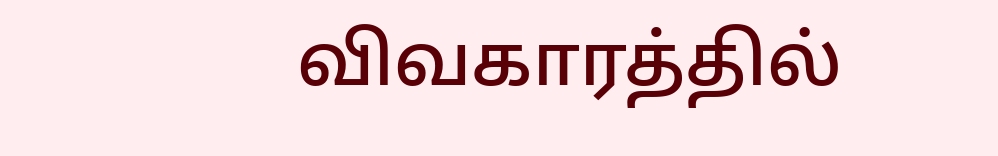விவகாரத்தில்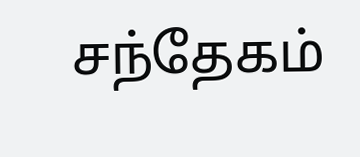சந்தேகம்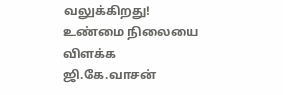வலுக்கிறது! உண்மை நிலையை விளக்க ஜி.கே.வாசன்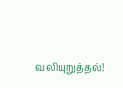வலியுறுத்தல்!